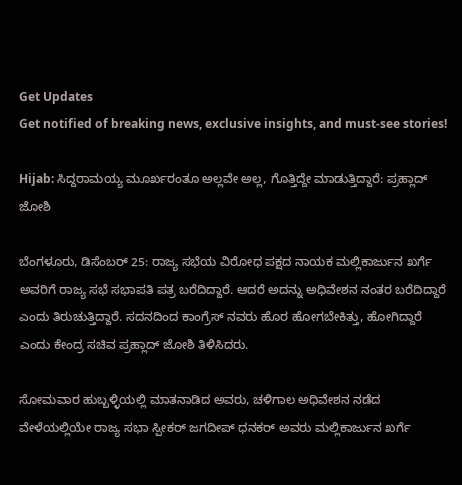Get Updates
Get notified of breaking news, exclusive insights, and must-see stories!

Hijab: ಸಿದ್ದರಾಮಯ್ಯ ಮೂರ್ಖರಂತೂ ಅಲ್ಲವೇ ಅಲ್ಲ, ಗೊತ್ತಿದ್ದೇ ಮಾಡುತ್ತಿದ್ದಾರೆ: ಪ್ರಹ್ಲಾದ್ ಜೋಶಿ

ಬೆಂಗಳೂರು, ಡಿಸೆಂಬರ್ 25: ರಾಜ್ಯ ಸಭೆಯ ವಿರೋಧ ಪಕ್ಷದ ನಾಯಕ ಮಲ್ಲಿಕಾರ್ಜುನ ಖರ್ಗೆ ಅವರಿಗೆ ರಾಜ್ಯ ಸಭೆ ಸಭಾಪತಿ ಪತ್ರ ಬರೆದಿದ್ದಾರೆ. ಆದರೆ ಅದನ್ನು ಅಧಿವೇಶನ ನಂತರ ಬರೆದಿದ್ದಾರೆ ಎಂದು ತಿರುಚುತ್ತಿದ್ದಾರೆ. ಸದನದಿಂದ ಕಾಂಗ್ರೆಸ್‌ ನವರು ಹೊರ ಹೋಗಬೇಕಿತ್ತು, ಹೋಗಿದ್ದಾರೆ ಎಂದು ಕೇಂದ್ರ ಸಚಿವ ಪ್ರಹ್ಲಾದ್ ಜೋಶಿ ತಿಳಿಸಿದರು.

ಸೋಮವಾರ ಹುಬ್ಬಳ್ಳಿಯಲ್ಲಿ ಮಾತನಾಡಿದ ಅವರು, ಚಳಿಗಾಲ ಅಧಿವೇಶನ ನಡೆದ ವೇಳೆಯಲ್ಲಿಯೇ ರಾಜ್ಯ ಸಭಾ ಸ್ಪೀಕರ್ ಜಗದೀಪ್ ಧನಕರ್ ಅವರು ಮಲ್ಲಿಕಾರ್ಜುನ ಖರ್ಗೆ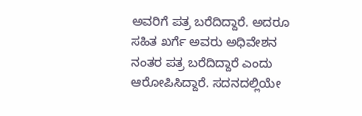ಅವರಿಗೆ ಪತ್ರ ಬರೆದಿದ್ದಾರೆ. ಅದರೂ ಸಹಿತ ಖರ್ಗೆ ಅವರು ಅಧಿವೇಶನ ನಂತರ ಪತ್ರ ಬರೆದಿದ್ದಾರೆ ಎಂದು ಆರೋಪಿಸಿದ್ದಾರೆ. ಸದನದಲ್ಲಿಯೇ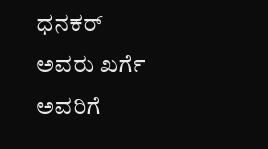ಧನಕರ್ ಅವರು ಖರ್ಗೆ ಅವರಿಗೆ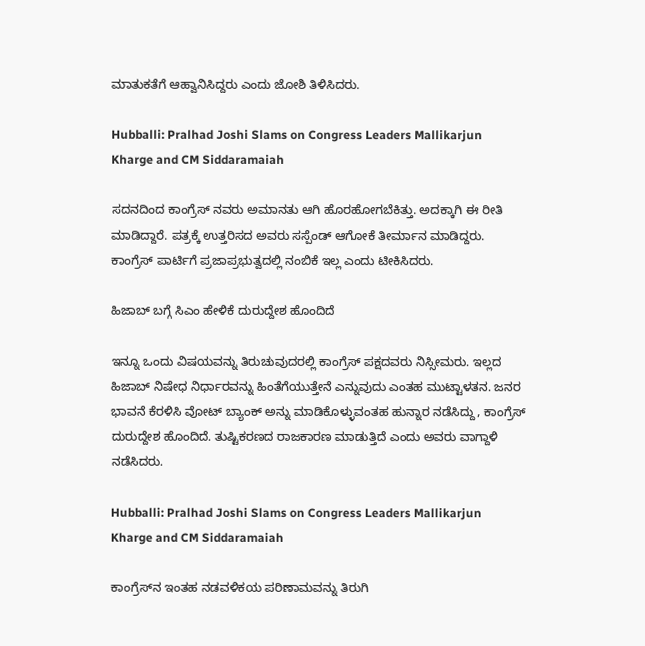ಮಾತುಕತೆಗೆ ಆಹ್ವಾನಿಸಿದ್ದರು ಎಂದು ಜೋಶಿ ತಿಳಿಸಿದರು.

Hubballi: Pralhad Joshi Slams on Congress Leaders Mallikarjun Kharge and CM Siddaramaiah

ಸದನದಿಂದ ಕಾಂಗ್ರೆಸ್‌ ನವರು ಅಮಾನತು ಆಗಿ ಹೊರಹೋಗಬೆಕಿತ್ತು. ಅದಕ್ಕಾಗಿ ಈ ರೀತಿ ಮಾಡಿದ್ದಾರೆ. ಪತ್ರಕ್ಕೆ ಉತ್ತರಿಸದ ಅವರು ಸಸ್ಪೆಂಡ್ ಆಗೋಕೆ ತೀರ್ಮಾನ ಮಾಡಿದ್ದರು. ಕಾಂಗ್ರೆಸ್ ಪಾರ್ಟಿಗೆ ಪ್ರಜಾಪ್ರಭುತ್ವದಲ್ಲಿ ನಂಬಿಕೆ ಇಲ್ಲ ಎಂದು ಟೀಕಿಸಿದರು.

ಹಿಜಾಬ್ ಬಗ್ಗೆ ಸಿಎಂ ಹೇಳಿಕೆ ದುರುದ್ದೇಶ ಹೊಂದಿದೆ

ಇನ್ನೂ ಒಂದು ವಿಷಯವನ್ನು ತಿರುಚುವುದರಲ್ಲಿ ಕಾಂಗ್ರೆಸ್ ಪಕ್ಷದವರು ನಿಸ್ಸೀಮರು. ಇಲ್ಲದ ಹಿಜಾಬ್ ನಿಷೇಧ ನಿರ್ಧಾರವನ್ನು ಹಿಂತೆಗೆಯುತ್ತೇನೆ ಎನ್ನುವುದು ಎಂತಹ ಮುಟ್ಟಾಳತನ. ಜನರ ಭಾವನೆ ಕೆರಳಿಸಿ ವೋಟ್ ಬ್ಯಾಂಕ್ ಅನ್ನು ಮಾಡಿಕೊಳ್ಳುವಂತಹ ಹುನ್ನಾರ ನಡೆಸಿದ್ದು, ಕಾಂಗ್ರೆಸ್ ದುರುದ್ದೇಶ ಹೊಂದಿದೆ. ತುಷ್ಟಿಕರಣದ ರಾಜಕಾರಣ ಮಾಡುತ್ತಿದೆ ಎಂದು ಅವರು ವಾಗ್ದಾಳಿ ನಡೆಸಿದರು.

Hubballi: Pralhad Joshi Slams on Congress Leaders Mallikarjun Kharge and CM Siddaramaiah

ಕಾಂಗ್ರೆಸ್‌ನ ಇಂತಹ ನಡವಳಿಕಯ ಪರಿಣಾಮವನ್ನು ತಿರುಗಿ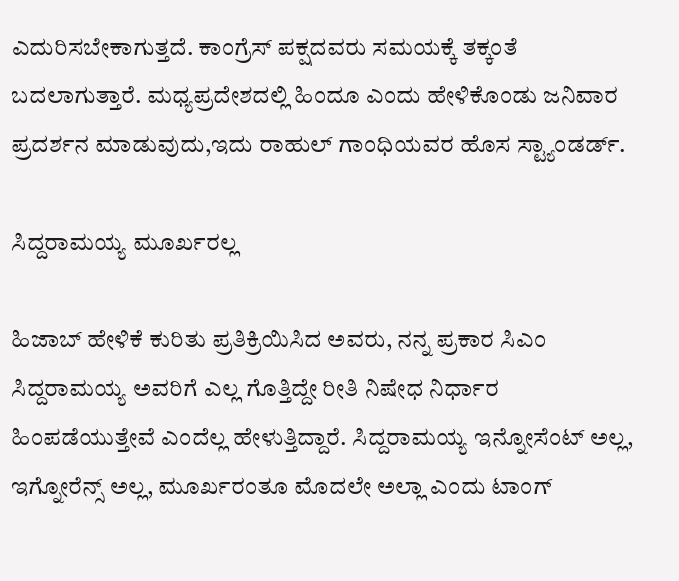ಎದುರಿಸಬೇಕಾಗುತ್ತದೆ. ಕಾಂಗ್ರೆಸ್ ಪಕ್ಷದವರು ಸಮಯಕ್ಕೆ ತಕ್ಕಂತೆ ಬದಲಾಗುತ್ತಾರೆ. ಮಧ್ಯಪ್ರದೇಶದಲ್ಲಿ ಹಿಂದೂ ಎಂದು ಹೇಳಿಕೊಂಡು ಜನಿವಾರ ಪ್ರದರ್ಶನ ಮಾಡುವುದು,ಇದು ರಾಹುಲ್ ಗಾಂಧಿಯವರ ಹೊಸ ಸ್ಟ್ಯಾಂಡರ್ಡ್.

ಸಿದ್ದರಾಮಯ್ಯ ಮೂರ್ಖರಲ್ಲ

ಹಿಜಾಬ್ ಹೇಳಿಕೆ ಕುರಿತು ಪ್ರತಿಕ್ರಿಯಿಸಿದ ಅವರು, ನನ್ನ ಪ್ರಕಾರ ಸಿಎಂ ಸಿದ್ದರಾಮಯ್ಯ ಅವರಿಗೆ ಎಲ್ಲ ಗೊತ್ತಿದ್ದೇ ರೀತಿ ನಿಷೇಧ ನಿರ್ಧಾರ ಹಿಂಪಡೆಯುತ್ತೇವೆ ಎಂದೆಲ್ಲ ಹೇಳುತ್ತಿದ್ದಾರೆ. ಸಿದ್ದರಾಮಯ್ಯ ಇನ್ನೋಸೆಂಟ್ ಅಲ್ಲ, ಇಗ್ನೋರೆನ್ಸ್ ಅಲ್ಲ, ಮೂರ್ಖರಂತೂ ಮೊದಲೇ ಅಲ್ಲಾ ಎಂದು ಟಾಂಗ್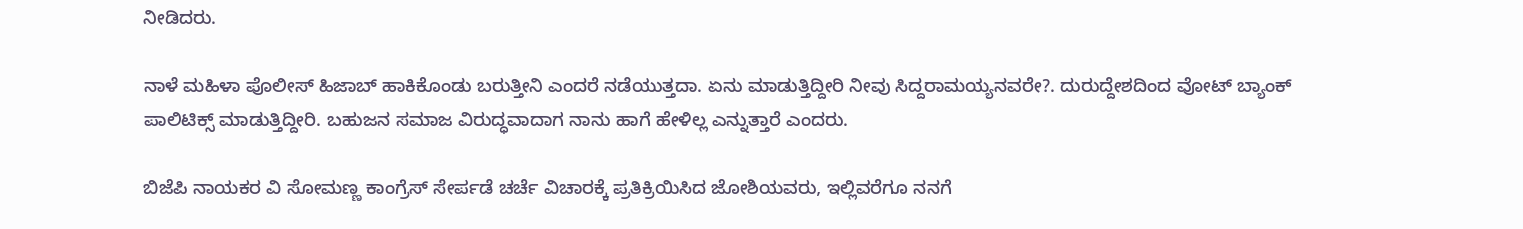ನೀಡಿದರು.

ನಾಳೆ ಮಹಿಳಾ ಪೊಲೀಸ್ ಹಿಜಾಬ್ ಹಾಕಿಕೊಂಡು ಬರುತ್ತೀನಿ ಎಂದರೆ ನಡೆಯುತ್ತದಾ. ಏನು ಮಾಡುತ್ತಿದ್ದೀರಿ ನೀವು ಸಿದ್ದರಾಮಯ್ಯನವರೇ?. ದುರುದ್ದೇಶದಿಂದ ವೋಟ್ ಬ್ಯಾಂಕ್ ಪಾಲಿಟಿಕ್ಸ್ ಮಾಡುತ್ತಿದ್ದೀರಿ. ಬಹುಜನ ಸಮಾಜ ವಿರುದ್ಧವಾದಾಗ ನಾನು ಹಾಗೆ ಹೇಳಿಲ್ಲ ಎನ್ನುತ್ತಾರೆ ಎಂದರು.

ಬಿಜೆಪಿ ನಾಯಕರ ವಿ ಸೋಮಣ್ಣ ಕಾಂಗ್ರೆಸ್ ಸೇರ್ಪಡೆ ಚರ್ಚೆ ವಿಚಾರಕ್ಕೆ ಪ್ರತಿಕ್ರಿಯಿಸಿದ ಜೋಶಿಯವರು, ಇಲ್ಲಿವರೆಗೂ ನನಗೆ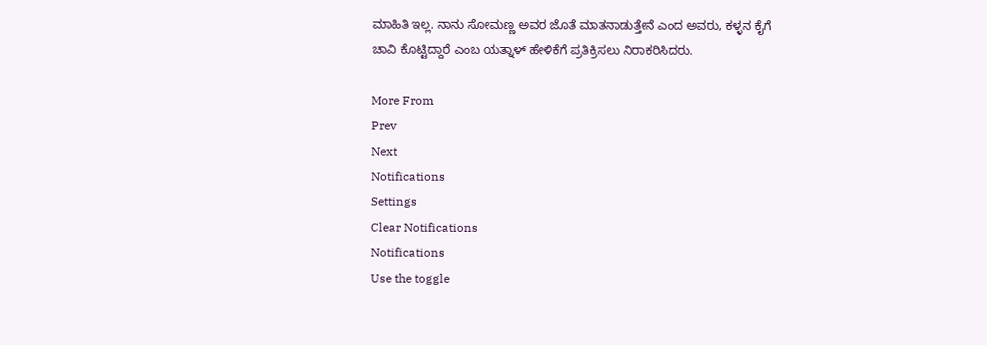ಮಾಹಿತಿ ಇಲ್ಲ. ನಾನು ಸೋಮಣ್ಣ ಅವರ ಜೊತೆ ಮಾತನಾಡುತ್ತೇನೆ ಎಂದ ಅವರು, ಕಳ್ಳನ ಕೈಗೆ ಚಾವಿ ಕೊಟ್ಟಿದ್ದಾರೆ ಎಂಬ ಯತ್ನಾಳ್ ಹೇಳಿಕೆಗೆ ಪ್ರತಿಕ್ರಿಸಲು ನಿರಾಕರಿಸಿದರು.

More From
Prev
Next
Notifications
Settings
Clear Notifications
Notifications
Use the toggle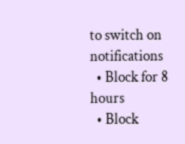to switch on notifications
  • Block for 8 hours
  • Block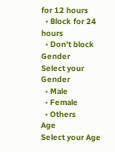for 12 hours
  • Block for 24 hours
  • Don't block
Gender
Select your Gender
  • Male
  • Female
  • Others
Age
Select your Age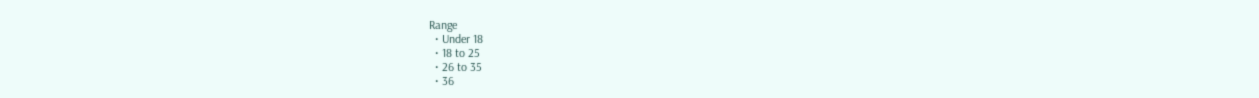Range
  • Under 18
  • 18 to 25
  • 26 to 35
  • 36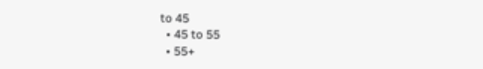to 45
  • 45 to 55
  • 55+